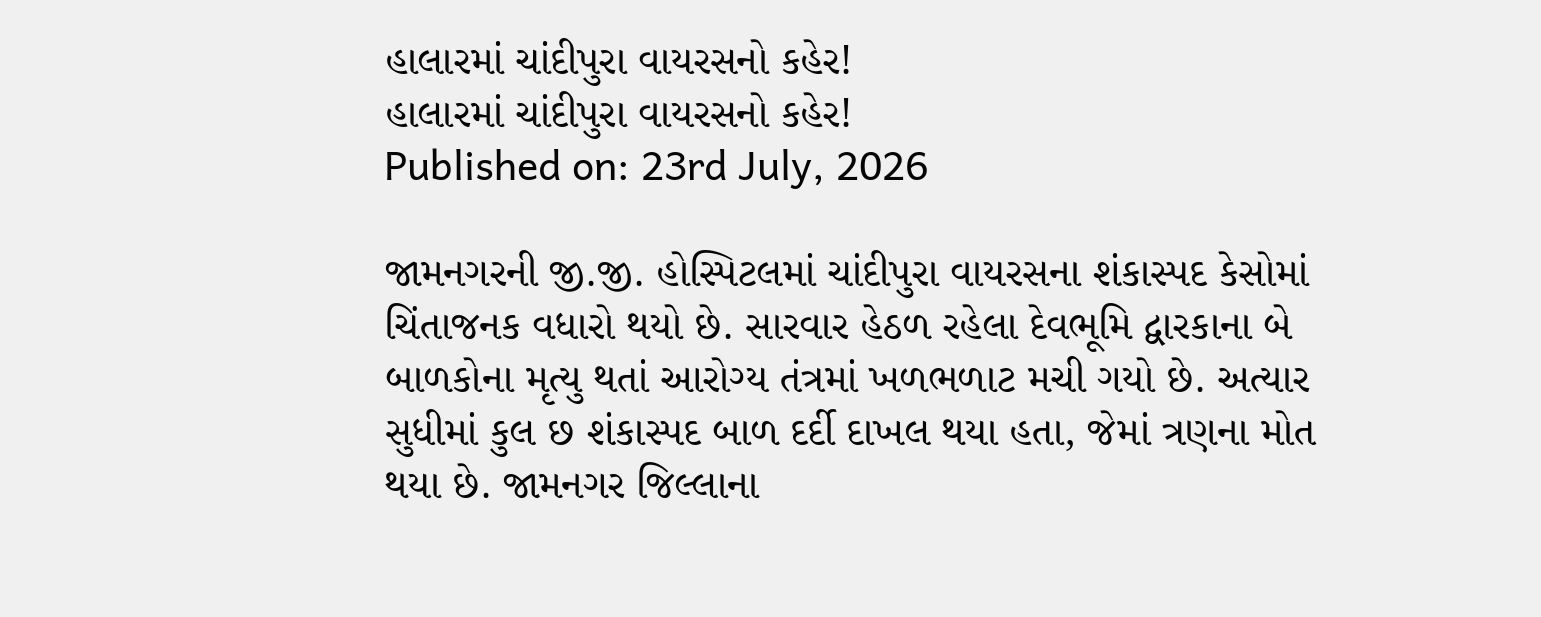હાલારમાં ચાંદીપુરા વાયરસનો કહેર!
હાલારમાં ચાંદીપુરા વાયરસનો કહેર!
Published on: 23rd July, 2026

જામનગરની જી.જી. હોસ્પિટલમાં ચાંદીપુરા વાયરસના શંકાસ્પદ કેસોમાં ચિંતાજનક વધારો થયો છે. સારવાર હેઠળ રહેલા દેવભૂમિ દ્વારકાના બે બાળકોના મૃત્યુ થતાં આરોગ્ય તંત્રમાં ખળભળાટ મચી ગયો છે. અત્યાર સુધીમાં કુલ છ શંકાસ્પદ બાળ દર્દી દાખલ થયા હતા, જેમાં ત્રણના મોત થયા છે. જામનગર જિલ્લાના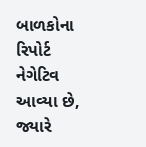બાળકોના રિપોર્ટ નેગેટિવ આવ્યા છે, જ્યારે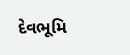દેવભૂમિ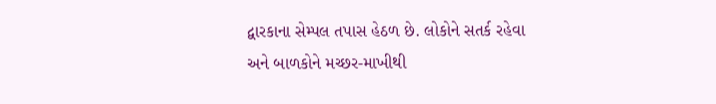દ્વારકાના સેમ્પલ તપાસ હેઠળ છે. લોકોને સતર્ક રહેવા અને બાળકોને મચ્છર-માખીથી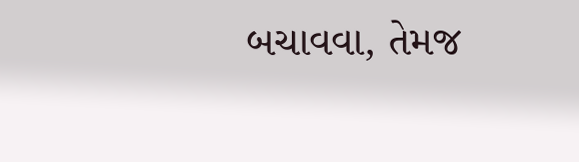બચાવવા, તેમજ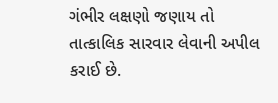ગંભીર લક્ષણો જણાય તો તાત્કાલિક સારવાર લેવાની અપીલ કરાઈ છે.